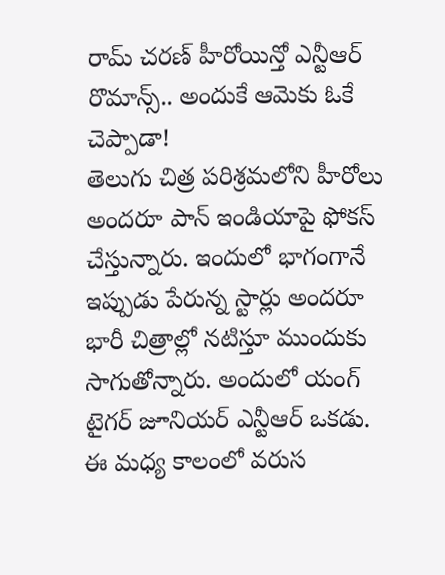రామ్ చరణ్ హీరోయిన్తో ఎన్టీఆర్ రొమాన్స్.. అందుకే ఆమెకు ఓకే చెప్పాడా!
తెలుగు చిత్ర పరిశ్రమలోని హీరోలు అందరూ పాన్ ఇండియాపై ఫోకస్ చేస్తున్నారు. ఇందులో భాగంగానే ఇప్పుడు పేరున్న స్టార్లు అందరూ భారీ చిత్రాల్లో నటిస్తూ ముందుకు సాగుతోన్నారు. అందులో యంగ్ టైగర్ జూనియర్ ఎన్టీఆర్ ఒకడు. ఈ మధ్య కాలంలో వరుస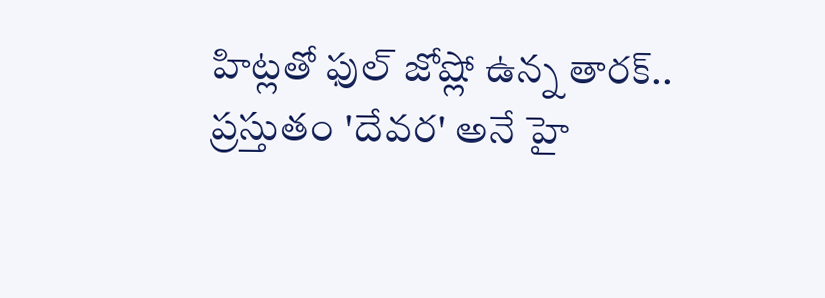హిట్లతో ఫుల్ జోష్లో ఉన్న తారక్.. ప్రస్తుతం 'దేవర' అనే హై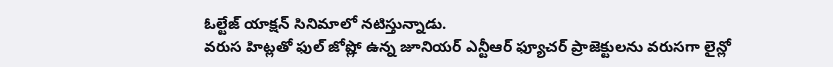ఓల్టేజ్ యాక్షన్ సినిమాలో నటిస్తున్నాడు.
వరుస హిట్లతో ఫుల్ జోష్లో ఉన్న జూనియర్ ఎన్టీఆర్ ఫ్యూచర్ ప్రాజెక్టులను వరుసగా లైన్లో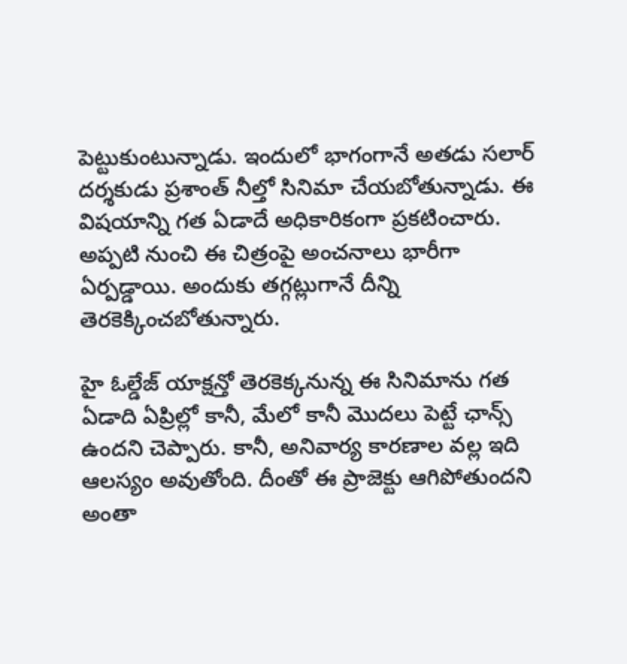పెట్టుకుంటున్నాడు. ఇందులో భాగంగానే అతడు సలార్ దర్శకుడు ప్రశాంత్ నీల్తో సినిమా చేయబోతున్నాడు. ఈ విషయాన్ని గత ఏడాదే అధికారికంగా ప్రకటించారు. అప్పటి నుంచి ఈ చిత్రంపై అంచనాలు భారీగా ఏర్పడ్డాయి. అందుకు తగ్గట్లుగానే దీన్ని తెరకెక్కించబోతున్నారు.

హై ఓల్డేజ్ యాక్షన్తో తెరకెక్కనున్న ఈ సినిమాను గత ఏడాది ఏప్రిల్లో కానీ, మేలో కానీ మొదలు పెట్టే ఛాన్స్ ఉందని చెప్పారు. కానీ, అనివార్య కారణాల వల్ల ఇది ఆలస్యం అవుతోంది. దీంతో ఈ ప్రాజెక్టు ఆగిపోతుందని అంతా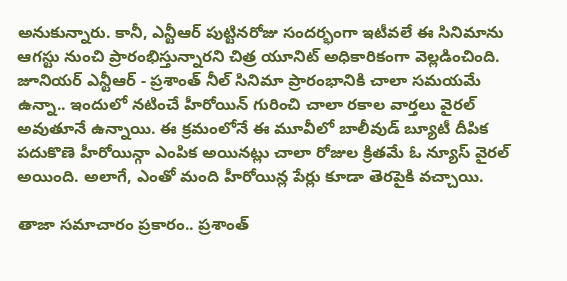అనుకున్నారు. కానీ, ఎన్టీఆర్ పుట్టినరోజు సందర్భంగా ఇటీవలే ఈ సినిమాను ఆగస్టు నుంచి ప్రారంభిస్తున్నారని చిత్ర యూనిట్ అధికారికంగా వెల్లడించింది.
జూనియర్ ఎన్టీఆర్ - ప్రశాంత్ నీల్ సినిమా ప్రారంభానికి చాలా సమయమే ఉన్నా.. ఇందులో నటించే హీరోయిన్ గురించి చాలా రకాల వార్తలు వైరల్ అవుతూనే ఉన్నాయి. ఈ క్రమంలోనే ఈ మూవీలో బాలీవుడ్ బ్యూటీ దీపిక పదుకొణె హీరోయిన్గా ఎంపిక అయినట్లు చాలా రోజుల క్రితమే ఓ న్యూస్ వైరల్ అయింది. అలాగే, ఎంతో మంది హీరోయిన్ల పేర్లు కూడా తెరపైకి వచ్చాయి.

తాజా సమాచారం ప్రకారం.. ప్రశాంత్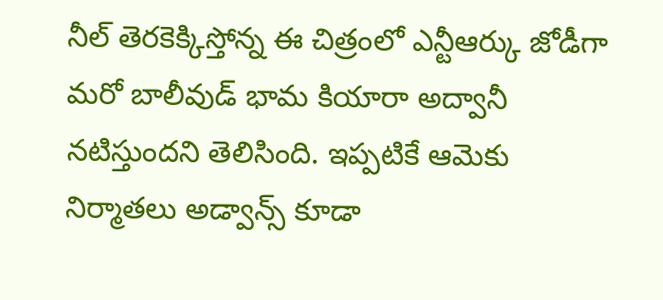నీల్ తెరకెక్కిస్తోన్న ఈ చిత్రంలో ఎన్టీఆర్కు జోడీగా మరో బాలీవుడ్ భామ కియారా అద్వానీ నటిస్తుందని తెలిసింది. ఇప్పటికే ఆమెకు నిర్మాతలు అడ్వాన్స్ కూడా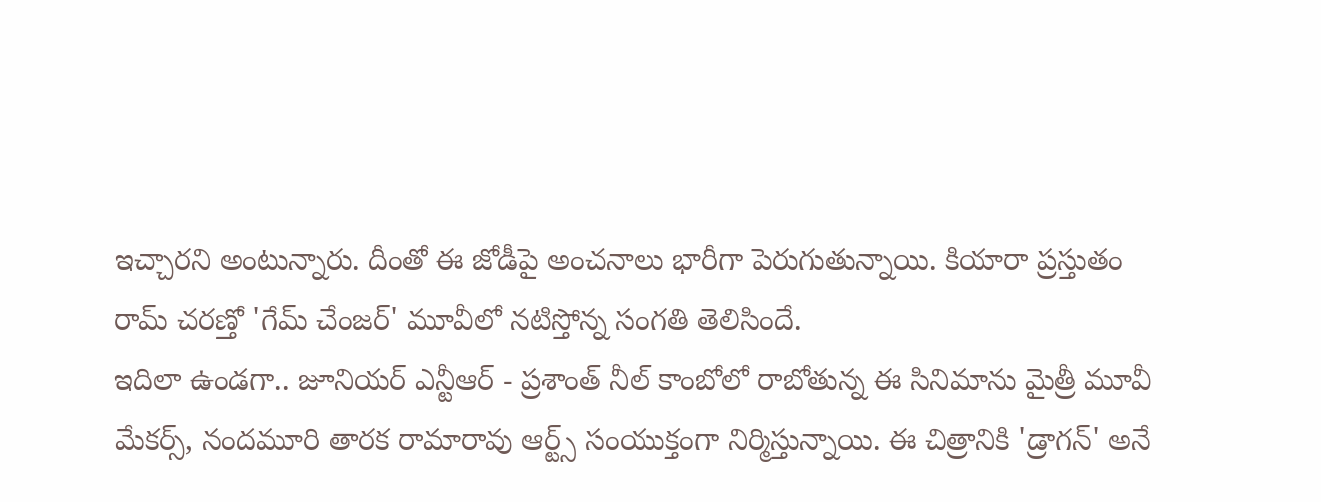ఇచ్చారని అంటున్నారు. దీంతో ఈ జోడీపై అంచనాలు భారీగా పెరుగుతున్నాయి. కియారా ప్రస్తుతం రామ్ చరణ్తో 'గేమ్ చేంజర్' మూవీలో నటిస్తోన్న సంగతి తెలిసిందే.
ఇదిలా ఉండగా.. జూనియర్ ఎన్టీఆర్ - ప్రశాంత్ నీల్ కాంబోలో రాబోతున్న ఈ సినిమాను మైత్రీ మూవీ మేకర్స్, నందమూరి తారక రామారావు ఆర్ట్స్ సంయుక్తంగా నిర్మిస్తున్నాయి. ఈ చిత్రానికి 'డ్రాగన్' అనే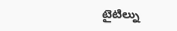టైటిల్ను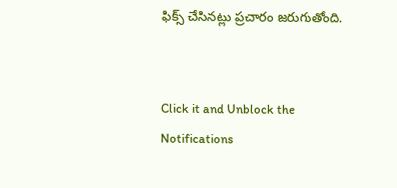ఫిక్స్ చేసినట్లు ప్రచారం జరుగుతోంది.


Click it and Unblock the Notifications